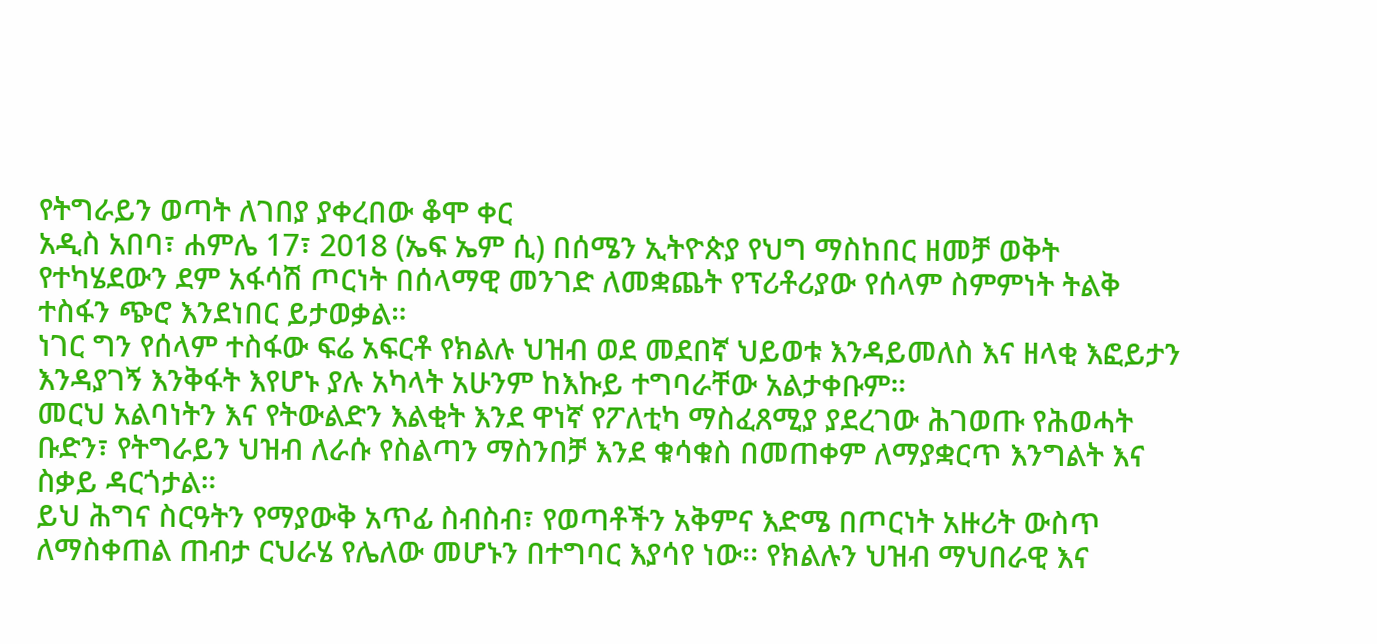የትግራይን ወጣት ለገበያ ያቀረበው ቆሞ ቀር
አዲስ አበባ፣ ሐምሌ 17፣ 2018 (ኤፍ ኤም ሲ) በሰሜን ኢትዮጵያ የህግ ማስከበር ዘመቻ ወቅት የተካሄደውን ደም አፋሳሽ ጦርነት በሰላማዊ መንገድ ለመቋጨት የፕሪቶሪያው የሰላም ስምምነት ትልቅ ተስፋን ጭሮ እንደነበር ይታወቃል።
ነገር ግን የሰላም ተስፋው ፍሬ አፍርቶ የክልሉ ህዝብ ወደ መደበኛ ህይወቱ እንዳይመለስ እና ዘላቂ እፎይታን እንዳያገኝ እንቅፋት እየሆኑ ያሉ አካላት አሁንም ከእኩይ ተግባራቸው አልታቀቡም።
መርህ አልባነትን እና የትውልድን እልቂት እንደ ዋነኛ የፖለቲካ ማስፈጸሚያ ያደረገው ሕገወጡ የሕወሓት ቡድን፣ የትግራይን ህዝብ ለራሱ የስልጣን ማስንበቻ እንደ ቁሳቁስ በመጠቀም ለማያቋርጥ እንግልት እና ስቃይ ዳርጎታል።
ይህ ሕግና ስርዓትን የማያውቅ አጥፊ ስብስብ፣ የወጣቶችን አቅምና እድሜ በጦርነት አዙሪት ውስጥ ለማስቀጠል ጠብታ ርህራሄ የሌለው መሆኑን በተግባር እያሳየ ነው፡፡ የክልሉን ህዝብ ማህበራዊ እና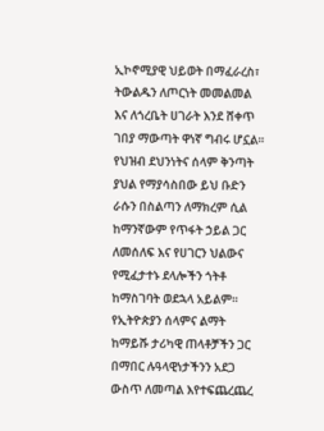ኢኮኖሚያዊ ህይወት በማፈራረስ፣ ትውልዱን ለጦርነት መመልመል እና ለጎረቤት ሀገራት እንደ ሸቀጥ ገበያ ማውጣት ዋነኛ ግብሩ ሆኗል።
የህዝብ ደህንነትና ሰላም ቅንጣት ያህል የማያሳስበው ይህ ቡድን ራሱን በስልጣን ለማክረም ሲል ከማንኛውም የጥፋት ኃይል ጋር ለመሰለፍ እና የሀገርን ህልውና የሚፈታተኑ ደላሎችን ጎትቶ ከማስገባት ወደኋላ አይልም። የኢትዮጵያን ሰላምና ልማት ከማይሹ ታሪካዊ ጠላቶቻችን ጋር በማበር ሉዓላዊነታችንን አደጋ ውስጥ ለመጣል እየተፍጨረጨረ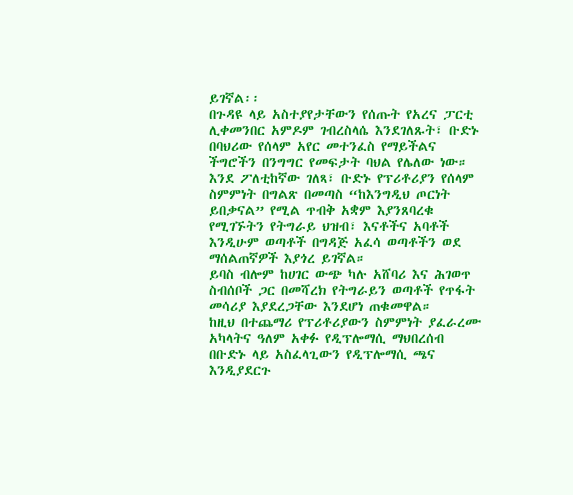ይገኛል፡፡
በጉዳዩ ላይ አስተያየታቸውን የሰጡት የአረና ፓርቲ ሊቀመንበር አምዶም ገብረስላሴ እንደገለጹት፣ ቡድኑ በባህሪው የሰላም አየር መተንፈስ የማይችልና ችግሮችን በንግግር የመፍታት ባህል የሌለው ነው።
እንደ ፖለቲከኛው ገለጻ፣ ቡድኑ የፕሪቶሪያን የሰላም ስምምነት በግልጽ በመጣስ “ከእንግዲህ ጦርነት ይበቃናል” የሚል ጥብቅ አቋም እያንጸባረቁ የሚገኙትን የትግራይ ህዝብ፣ እናቶችና አባቶች እንዲሁም ወጣቶች በግዳጅ አፈሳ ወጣቶችን ወደ ማሰልጠኛዎች እያጎረ ይገኛል።
ይባስ ብሎም ከሀገር ውጭ ካሉ አሸባሪ እና ሕገወጥ ስብሰቦች ጋር በመሻረክ የትግራይን ወጣቶች የጥፋት መሳሪያ እያደረጋቸው እንደሆነ ጠቁመዋል።
ከዚህ በተጨማሪ የፕሪቶሪያውን ስምምነት ያፈራረሙ አካላትና ዓለም አቀፉ የዲፕሎማሲ ማህበረሰብ በቡድኑ ላይ አስፈላጊውን የዲፕሎማሲ ጫና እንዲያደርጉ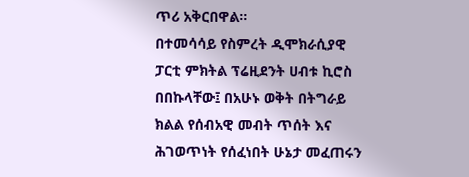ጥሪ አቅርበዋል።
በተመሳሳይ የስምረት ዲሞክራሲያዊ ፓርቲ ምክትል ፕሬዚደንት ሀብቱ ኪሮስ በበኩላቸው፤ በአሁኑ ወቅት በትግራይ ክልል የሰብአዊ መብት ጥሰት እና ሕገወጥነት የሰፈነበት ሁኔታ መፈጠሩን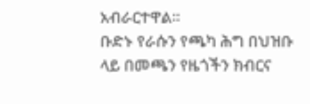አብራርተዋል።
ቡድኑ የራሱን የጫካ ሕግ በህዝቡ ላይ በመጫን የዜጎችን ክብርና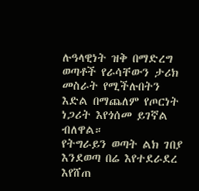ሉዓላዊነት ዝቅ በማድረግ ወጣቶች የራሳቸውን ታሪክ መስራት የሚችሉበትን እድል በማጨለም የጦርነት ነጋሪት እየጎሰመ ይገኛል ብለዋል።
የትግራይን ወጣት ልክ ገበያ እንደወጣ በሬ እየተደራደረ እየሸጠ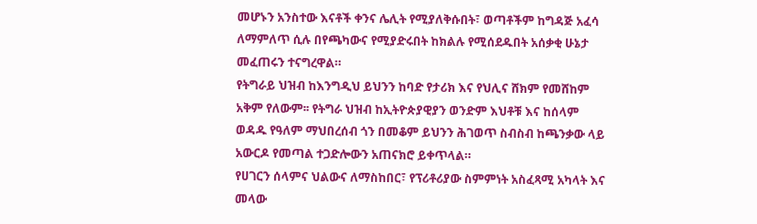መሆኑን አንስተው እናቶች ቀንና ሌሊት የሚያለቅሱበት፣ ወጣቶችም ከግዳጅ አፈሳ ለማምለጥ ሲሉ በየጫካውና የሚያድሩበት ከክልሉ የሚሰደዱበት አሰቃቂ ሁኔታ መፈጠሩን ተናግረዋል።
የትግራይ ህዝብ ከእንግዲህ ይህንን ከባድ የታሪክ እና የህሊና ሸክም የመሸከም አቅም የለውም፡፡ የትግራ ህዝብ ከኢትዮጵያዊያን ወንድም እህቶቹ እና ከሰላም ወዳዱ የዓለም ማህበረሰብ ጎን በመቆም ይህንን ሕገወጥ ስብስብ ከጫንቃው ላይ አውርዶ የመጣል ተጋድሎውን አጠናክሮ ይቀጥላል።
የሀገርን ሰላምና ህልውና ለማስከበር፣ የፕሪቶሪያው ስምምነት አስፈጻሚ አካላት እና መላው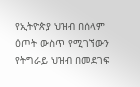የኢትዮጵያ ህዝብ በሰላም ዕጦት ውስጥ የሚገኘውን የትግራይ ህዝብ በመደገፍ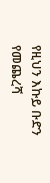የዚህን እኩይ ቡድን የመጨረሻ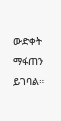ውድቀት ማፋጠን ይገባል።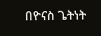በዮናስ ጌትነት